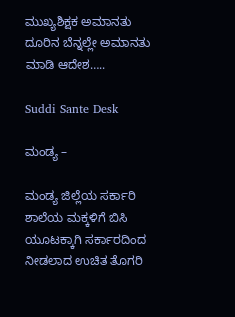ಮುಖ್ಯಶಿಕ್ಷಕ ಅಮಾನತು ದೂರಿನ ಬೆನ್ನಲ್ಲೇ ಅಮಾನತು ಮಾಡಿ ಆದೇಶ…..

Suddi Sante Desk

ಮಂಡ್ಯ –

ಮಂಡ್ಯ ಜಿಲ್ಲೆಯ ಸರ್ಕಾರಿ ಶಾಲೆಯ ಮಕ್ಕಳಿಗೆ ಬಿಸಿ ಯೂಟಕ್ಕಾಗಿ ಸರ್ಕಾರದಿಂದ ನೀಡಲಾದ ಉಚಿತ ತೊಗರಿ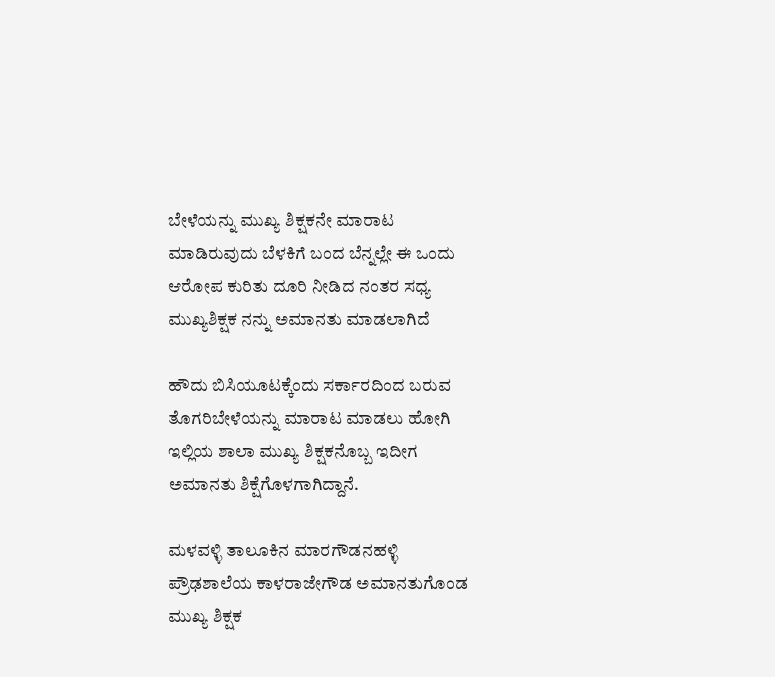ಬೇಳೆಯನ್ನು ಮುಖ್ಯ ಶಿಕ್ಷಕನೇ ಮಾರಾಟ ಮಾಡಿರುವುದು ಬೆಳಕಿಗೆ ಬಂದ ಬೆನ್ನಲ್ಲೇ ಈ ಒಂದು ಆರೋಪ ಕುರಿತು ದೂರಿ ನೀಡಿದ ನಂತರ ಸಧ್ಯ ಮುಖ್ಯಶಿಕ್ಷಕ ನನ್ನು ಅಮಾನತು ಮಾಡಲಾಗಿದೆ

ಹೌದು ಬಿಸಿಯೂಟಕ್ಕೆಂದು ಸರ್ಕಾರದಿಂದ ಬರುವ ತೊಗರಿಬೇಳೆಯನ್ನು ಮಾರಾಟ ಮಾಡಲು ಹೋಗಿ ಇಲ್ಲಿಯ ಶಾಲಾ ಮುಖ್ಯ ಶಿಕ್ಷಕನೊಬ್ಬ ಇದೀಗ ಅಮಾನತು ಶಿಕ್ಷೆಗೊಳಗಾಗಿದ್ದಾನೆ.

ಮಳವಳ್ಳಿ ತಾಲೂಕಿನ ಮಾರಗೌಡನಹಳ್ಳಿ ಪ್ರೌಢಶಾಲೆಯ ಕಾಳರಾಜೇಗೌಡ ಅಮಾನತುಗೊಂಡ ಮುಖ್ಯ ಶಿಕ್ಷಕ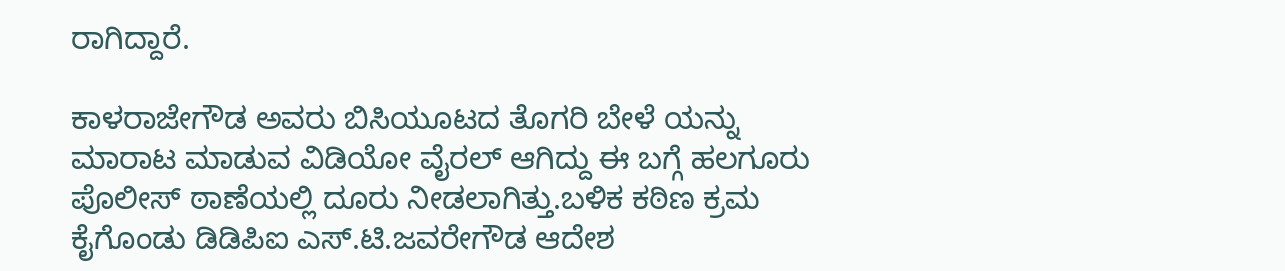ರಾಗಿದ್ದಾರೆ.

ಕಾಳರಾಜೇಗೌಡ ಅವರು ಬಿಸಿಯೂಟದ ತೊಗರಿ ಬೇಳೆ ಯನ್ನು ಮಾರಾಟ ಮಾಡುವ ವಿಡಿಯೋ ವೈರಲ್ ಆಗಿದ್ದು ಈ ಬಗ್ಗೆ ಹಲಗೂರು ಪೊಲೀಸ್ ಠಾಣೆಯಲ್ಲಿ ದೂರು ನೀಡಲಾಗಿತ್ತು.ಬಳಿಕ ಕಠಿಣ ಕ್ರಮ ಕೈಗೊಂಡು ಡಿಡಿಪಿಐ ಎಸ್.ಟಿ.ಜವರೇಗೌಡ ಆದೇಶ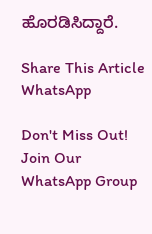ಹೊರಡಿಸಿದ್ದಾರೆ.

Share This Article
WhatsApp

Don't Miss Out! Join Our WhatsApp Group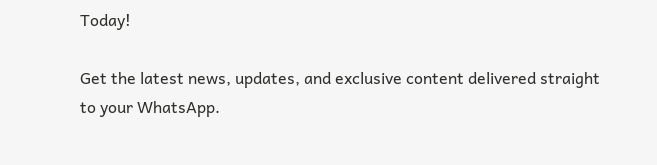Today!

Get the latest news, updates, and exclusive content delivered straight to your WhatsApp.